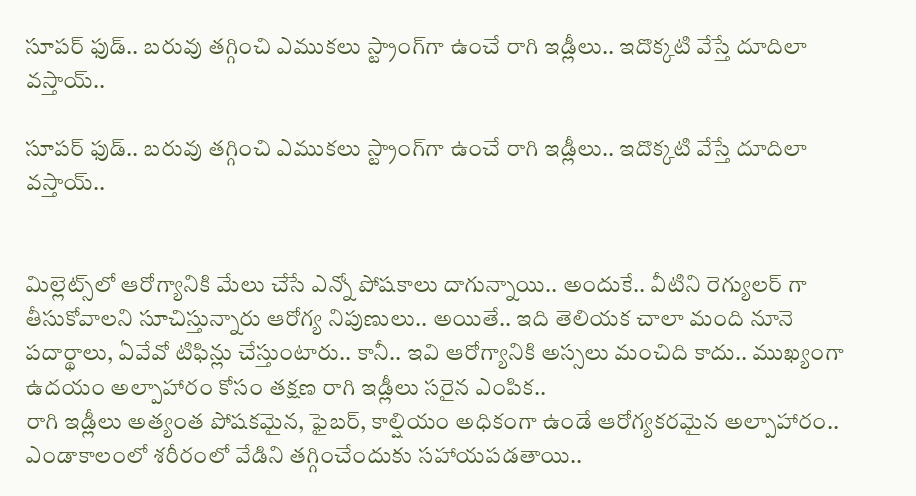సూపర్‌ ఫుడ్.. బరువు తగ్గించి ఎముకలు స్ట్రాంగ్‌గా ఉంచే రాగి ఇడ్లీలు.. ఇదొక్కటి వేస్తే దూదిలా వస్తాయ్..

సూపర్‌ ఫుడ్.. బరువు తగ్గించి ఎముకలు స్ట్రాంగ్‌గా ఉంచే రాగి ఇడ్లీలు.. ఇదొక్కటి వేస్తే దూదిలా వస్తాయ్..


మిల్లెట్స్‌లో ఆరోగ్యానికి మేలు చేసే ఎన్నో పోషకాలు దాగున్నాయి.. అందుకే.. వీటిని రెగ్యులర్ గా తీసుకోవాలని సూచిస్తున్నారు ఆరోగ్య నిపుణులు.. అయితే.. ఇది తెలియక చాలా మంది నూనె పదార్థాలు, ఏవేవో టిఫిన్లు చేస్తుంటారు.. కానీ.. ఇవి ఆరోగ్యానికి అస్సలు మంచిది కాదు.. ముఖ్యంగా ఉదయం అల్పాహారం కోసం తక్షణ రాగి ఇడ్లీలు సరైన ఎంపిక..
రాగి ఇడ్లీలు అత్యంత పోషకమైన, ఫైబర్, కాల్షియం అధికంగా ఉండే ఆరోగ్యకరమైన అల్పాహారం.. ఎండాకాలంలో శరీరంలో వేడిని తగ్గించేందుకు సహాయపడతాయి..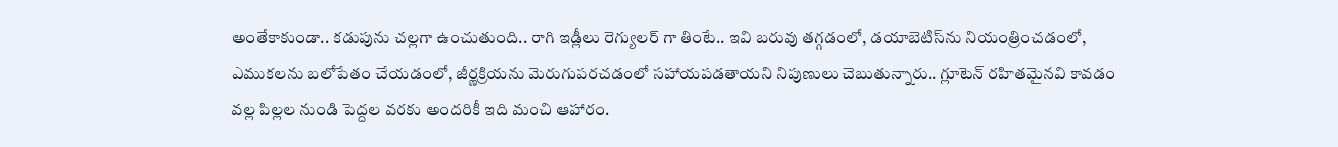అంతేకాకుండా.. కడుపును చల్లగా ఉంచుతుంది.. రాగి ఇడ్లీలు రెగ్యులర్ గా తింటే.. ఇవి బరువు తగ్గడంలో, డయాబెటిస్‌ను నియంత్రించడంలో, ఎముకలను బలోపేతం చేయడంలో, జీర్ణక్రియను మెరుగుపరచడంలో సహాయపడతాయని నిపుణులు చెబుతున్నారు.. గ్లూటెన్ రహితమైనవి కావడం వల్ల పిల్లల నుండి పెద్దల వరకు అందరికీ ఇది మంచి ఆహారం.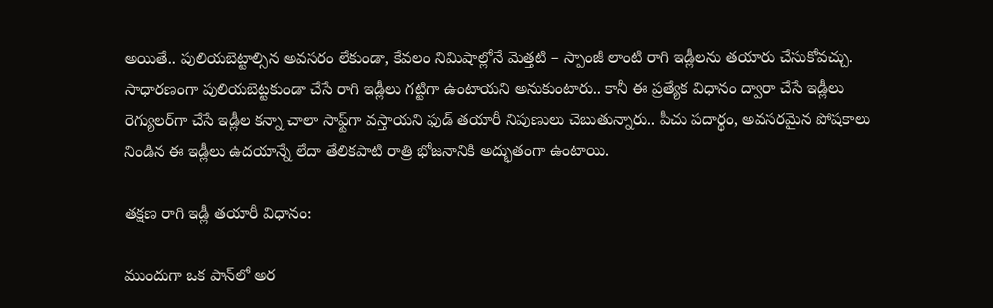అయితే.. పులియబెట్టాల్సిన అవసరం లేకుండా, కేవలం నిమిషాల్లోనే మెత్తటి – స్పాంజీ లాంటి రాగి ఇడ్లీలను తయారు చేసుకోవచ్చు. సాధారణంగా పులియబెట్టకుండా చేసే రాగి ఇడ్లీలు గట్టిగా ఉంటాయని అనుకుంటారు.. కానీ ఈ ప్రత్యేక విధానం ద్వారా చేసే ఇడ్లీలు రెగ్యులర్‌గా చేసే ఇడ్లీల కన్నా చాలా సాఫ్ట్‌గా వస్తాయని ఫుడ్ తయారీ నిపుణులు చెబుతున్నారు.. పీచు పదార్థం, అవసరమైన పోషకాలు నిండిన ఈ ఇడ్లీలు ఉదయాన్నే లేదా తేలికపాటి రాత్రి భోజనానికి అద్భుతంగా ఉంటాయి.

తక్షణ రాగి ఇడ్లీ తయారీ విధానం:

ముందుగా ఒక పాన్‌లో అర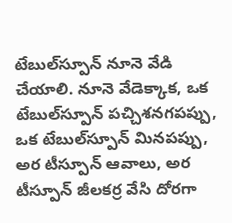టేబుల్‌స్పూన్ నూనె వేడి చేయాలి. నూనె వేడెక్కాక, ఒక టేబుల్‌స్పూన్ పచ్చిశనగపప్పు, ఒక టేబుల్‌స్పూన్ మినపప్పు, అర టీస్పూన్ ఆవాలు, అర టీస్పూన్ జీలకర్ర వేసి దోరగా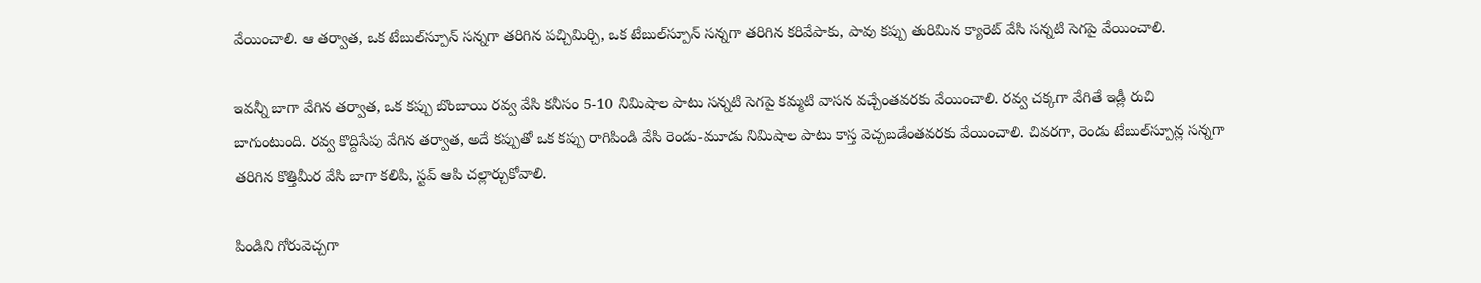వేయించాలి. ఆ తర్వాత, ఒక టేబుల్‌స్పూన్ సన్నగా తరిగిన పచ్చిమిర్చి, ఒక టేబుల్‌స్పూన్ సన్నగా తరిగిన కరివేపాకు, పావు కప్పు తురిమిన క్యారెట్ వేసి సన్నటి సెగపై వేయించాలి.

ఇవన్నీ బాగా వేగిన తర్వాత, ఒక కప్పు బొంబాయి రవ్వ వేసి కనీసం 5-10 నిమిషాల పాటు సన్నటి సెగపై కమ్మటి వాసన వచ్చేంతవరకు వేయించాలి. రవ్వ చక్కగా వేగితే ఇడ్లీ రుచి బాగుంటుంది. రవ్వ కొద్దిసేపు వేగిన తర్వాత, అదే కప్పుతో ఒక కప్పు రాగిపిండి వేసి రెండు-మూడు నిమిషాల పాటు కాస్త వెచ్చబడేంతవరకు వేయించాలి. చివరగా, రెండు టేబుల్‌స్పూన్ల సన్నగా తరిగిన కొత్తిమీర వేసి బాగా కలిపి, స్టవ్ ఆపి చల్లార్చుకోవాలి.

పిండిని గోరువెచ్చగా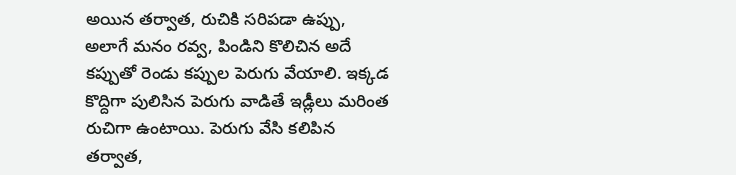అయిన తర్వాత, రుచికి సరిపడా ఉప్పు, అలాగే మనం రవ్వ, పిండిని కొలిచిన అదే కప్పుతో రెండు కప్పుల పెరుగు వేయాలి. ఇక్కడ కొద్దిగా పులిసిన పెరుగు వాడితే ఇడ్లీలు మరింత రుచిగా ఉంటాయి. పెరుగు వేసి కలిపిన తర్వాత,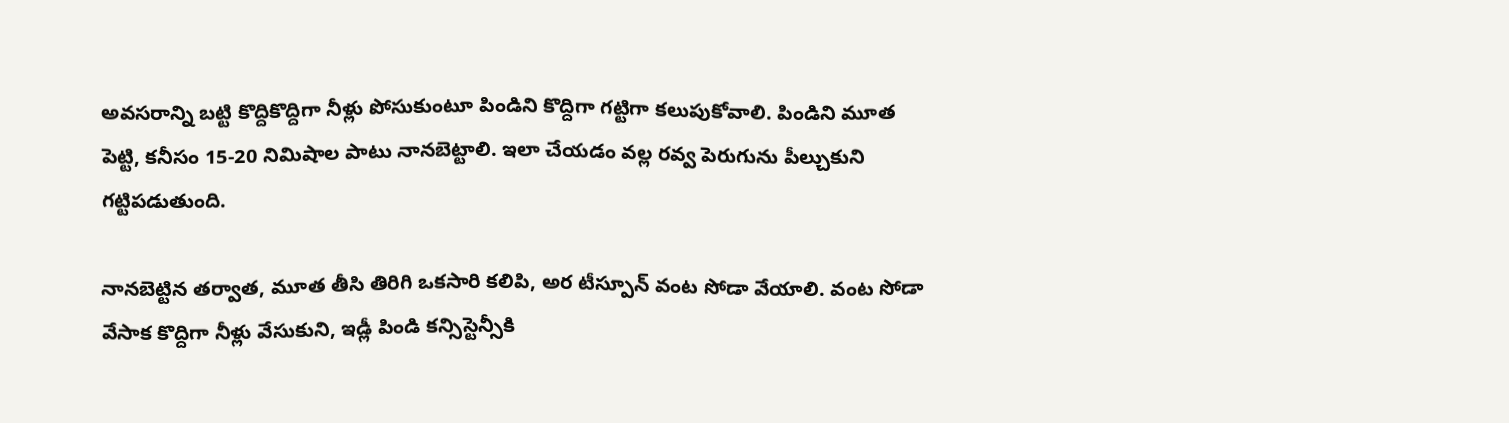అవసరాన్ని బట్టి కొద్దికొద్దిగా నీళ్లు పోసుకుంటూ పిండిని కొద్దిగా గట్టిగా కలుపుకోవాలి. పిండిని మూత పెట్టి, కనీసం 15-20 నిమిషాల పాటు నానబెట్టాలి. ఇలా చేయడం వల్ల రవ్వ పెరుగును పీల్చుకుని గట్టిపడుతుంది.

నానబెట్టిన తర్వాత, మూత తీసి తిరిగి ఒకసారి కలిపి, అర టీస్పూన్ వంట సోడా వేయాలి. వంట సోడా వేసాక కొద్దిగా నీళ్లు వేసుకుని, ఇడ్లీ పిండి కన్సిస్టెన్సీకి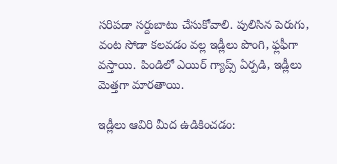సరిపడా సర్దుబాటు చేసుకోవాలి. పులిసిన పెరుగు, వంట సోడా కలవడం వల్ల ఇడ్లీలు పొంగి, ఫ్లఫీగా వస్తాయి. పిండిలో ఎయిర్ గ్యాప్స్ ఏర్పడి, ఇడ్లీలు మెత్తగా మారతాయి.

ఇడ్లీలు ఆవిరి మీద ఉడికించడం: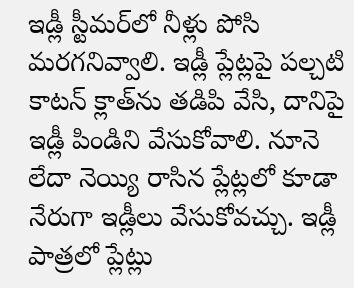ఇడ్లీ స్టీమర్‌లో నీళ్లు పోసి మరగనివ్వాలి. ఇడ్లీ ప్లేట్లపై పల్చటి కాటన్ క్లాత్‌ను తడిపి వేసి, దానిపై ఇడ్లీ పిండిని వేసుకోవాలి. నూనె లేదా నెయ్యి రాసిన ప్లేట్లలో కూడా నేరుగా ఇడ్లీలు వేసుకోవచ్చు. ఇడ్లీ పాత్రలో ప్లేట్లు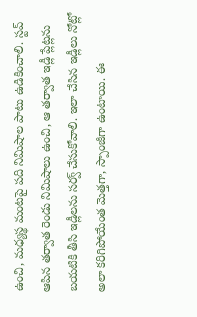ఉంచి, మధ్యస్థ మంటపై పది నిమిషాల పాటు ఉడికించాలి. స్టవ్ ఆపిన తర్వాత రెండు నిమిషాలు ఉంచి, ఆ తర్వాత ఇడ్లీ ప్లేట్లను బయటికి తీసి ఇడ్లీలను సర్వ్ చేసుకోవాలి. ఇలా చేసిన ఇడ్లీలు నోట్లో అలా కరిగిపోయేంత మెత్తగా, స్పాంజీగా ఉంటాయి. ఈ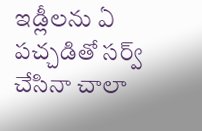ఇడ్లీలను ఏ పచ్చడితో సర్వ్ చేసినా చాలా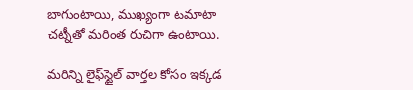బాగుంటాయి, ముఖ్యంగా టమాటా చట్నీతో మరింత రుచిగా ఉంటాయి.

మరిన్ని లైఫ్‌స్టైల్ వార్తల కోసం ఇక్కడ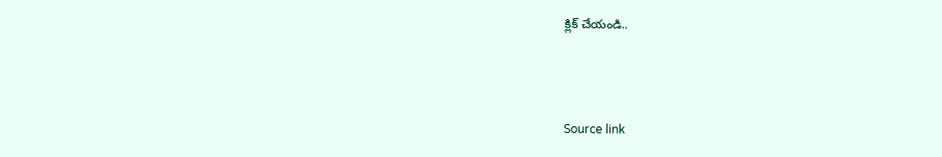క్లిక్ చేయండి..



Source link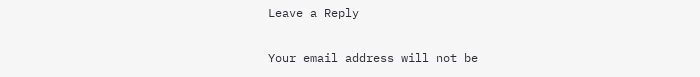Leave a Reply

Your email address will not be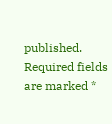published. Required fields are marked *